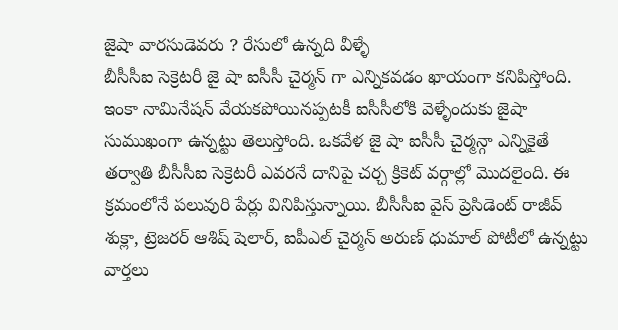జైషా వారసుడెవరు ? రేసులో ఉన్నది వీళ్ళే
బీసీసీఐ సెక్రెటరీ జై షా ఐసీసీ చైర్మన్ గా ఎన్నికవడం ఖాయంగా కనిపిస్తోంది. ఇంకా నామినేషన్ వేయకపోయినప్పటకీ ఐసీసీలోకి వెళ్ళేందుకు జైషా సుముఖంగా ఉన్నట్టు తెలుస్తోంది. ఒకవేళ జై షా ఐసీసీ చైర్మన్గా ఎన్నికైతే తర్వాతి బీసీసీఐ సెక్రెటరీ ఎవరనే దానిపై చర్చ క్రికెట్ వర్గాల్లో మొదలైంది. ఈ క్రమంలోనే పలువురి పేర్లు వినిపిస్తున్నాయి. బీసీసీఐ వైస్ ప్రెసిడెంట్ రాజీవ్ శుక్లా, ట్రెజరర్ ఆశిష్ షెలార్, ఐపీఎల్ చైర్మన్ అరుణ్ ధుమాల్ పోటీలో ఉన్నట్టు వార్తలు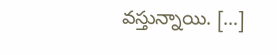వస్తున్నాయి. […]